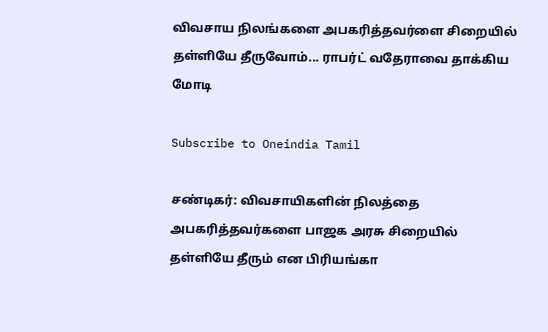விவசாய நிலங்களை அபகரித்தவர்ளை சிறையில் தள்ளியே தீருவோம்... ராபர்ட் வதேராவை தாக்கிய மோடி

Subscribe to Oneindia Tamil

சண்டிகர்: விவசாயிகளின் நிலத்தை அபகரித்தவர்களை பாஜக அரசு சிறையில் தள்ளியே தீரும் என பிரியங்கா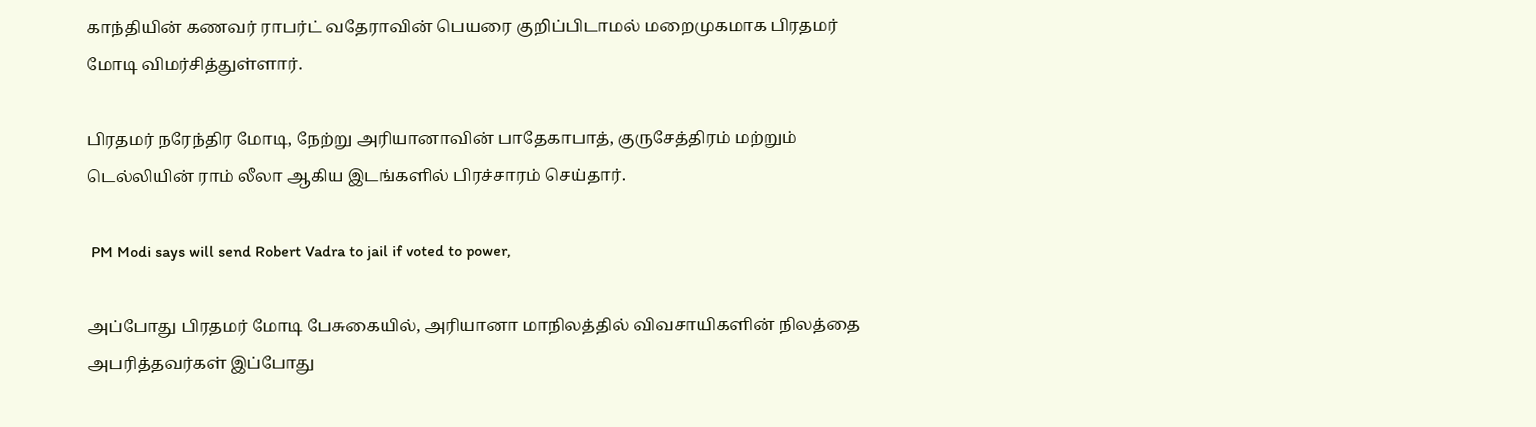காந்தியின் கணவர் ராபர்ட் வதேராவின் பெயரை குறிப்பிடாமல் மறைமுகமாக பிரதமர் மோடி விமர்சித்துள்ளார்.

பிரதமர் நரேந்திர மோடி, நேற்று அரியானாவின் பாதேகாபாத், குருசேத்திரம் மற்றும் டெல்லியின் ராம் லீலா ஆகிய இடங்களில் பிரச்சாரம் செய்தார்.

 PM Modi says will send Robert Vadra to jail if voted to power,

அப்போது பிரதமர் மோடி பேசுகையில், அரியானா மாநிலத்தில் விவசாயிகளின் நிலத்தை அபரித்தவர்கள் இப்போது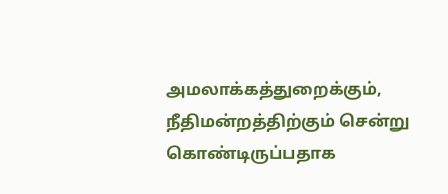அமலாக்கத்துறைக்கும், நீதிமன்றத்திற்கும் சென்று கொண்டிருப்பதாக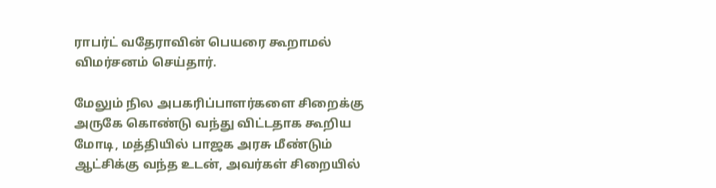ராபர்ட் வதேராவின் பெயரை கூறாமல் விமர்சனம் செய்தார்.

மேலும் நில அபகரிப்பாளர்களை சிறைக்கு அருகே கொண்டு வந்து விட்டதாக கூறிய மோடி, மத்தியில் பாஜக அரசு மீண்டும் ஆட்சிக்கு வந்த உடன், அவர்கள் சிறையில்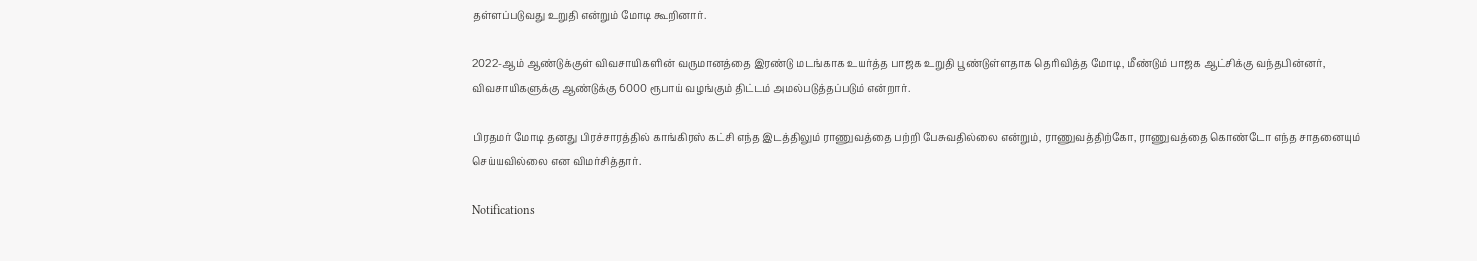தள்ளப்படுவது உறுதி என்றும் மோடி கூறினார்.

2022-ஆம் ஆண்டுக்குள் விவசாயிகளின் வருமானத்தை இரண்டு மடங்காக உயர்த்த பாஜக உறுதி பூண்டுள்ளதாக தெரிவித்த மோடி, மீண்டும் பாஜக ஆட்சிக்கு வந்தபின்னர், விவசாயிகளுக்கு ஆண்டுக்கு 6000 ரூபாய் வழங்கும் திட்டம் அமல்படுத்தப்படும் என்றார்.

பிரதமர் மோடி தனது பிரச்சாரத்தில் காங்கிரஸ் கட்சி எந்த இடத்திலும் ராணுவத்தை பற்றி பேசுவதில்லை என்றும், ராணுவத்திற்கோ, ராணுவத்தை கொண்டோ எந்த சாதனையும் செய்யவில்லை என விமர்சித்தார்.

Notifications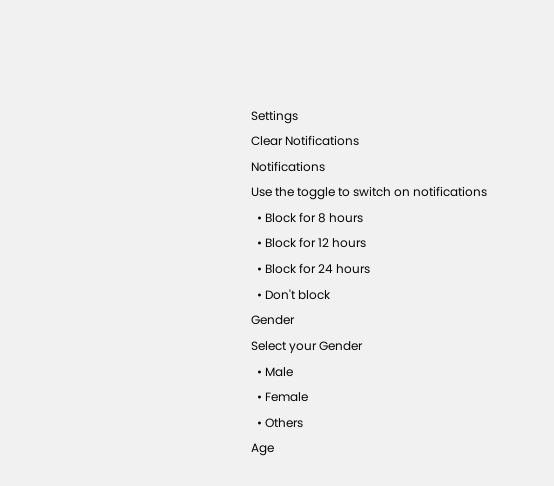Settings
Clear Notifications
Notifications
Use the toggle to switch on notifications
  • Block for 8 hours
  • Block for 12 hours
  • Block for 24 hours
  • Don't block
Gender
Select your Gender
  • Male
  • Female
  • Others
Age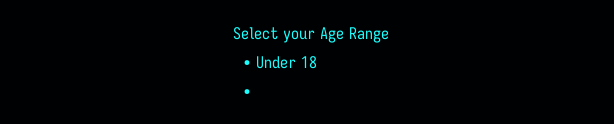Select your Age Range
  • Under 18
  •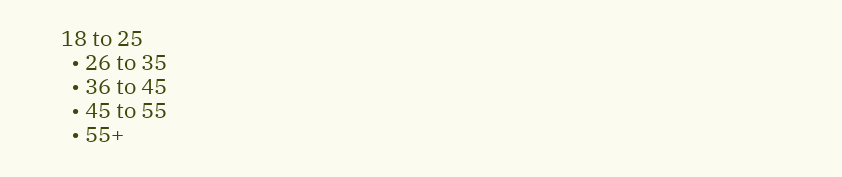18 to 25
  • 26 to 35
  • 36 to 45
  • 45 to 55
  • 55+